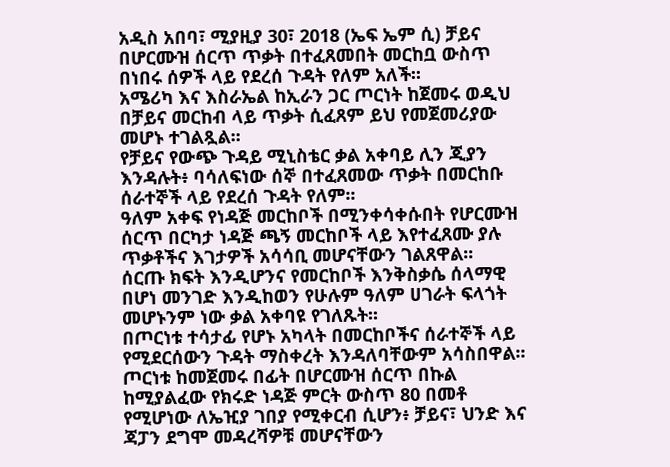አዲስ አበባ፣ ሚያዚያ 30፣ 2018 (ኤፍ ኤም ሲ) ቻይና በሆርሙዝ ሰርጥ ጥቃት በተፈጸመበት መርከቧ ውስጥ በነበሩ ሰዎች ላይ የደረሰ ጉዳት የለም አለች፡፡
አሜሪካ እና እስራኤል ከኢራን ጋር ጦርነት ከጀመሩ ወዲህ በቻይና መርከብ ላይ ጥቃት ሲፈጸም ይህ የመጀመሪያው መሆኑ ተገልጿል፡፡
የቻይና የውጭ ጉዳይ ሚኒስቴር ቃል አቀባይ ሊን ጂያን እንዳሉት፥ ባሳለፍነው ሰኞ በተፈጸመው ጥቃት በመርከቡ ሰራተኞች ላይ የደረሰ ጉዳት የለም፡፡
ዓለም አቀፍ የነዳጅ መርከቦች በሚንቀሳቀሱበት የሆርሙዝ ሰርጥ በርካታ ነዳጅ ጫኝ መርከቦች ላይ እየተፈጸሙ ያሉ ጥቃቶችና እገታዎች አሳሳቢ መሆናቸውን ገልጸዋል፡፡
ሰርጡ ክፍት እንዲሆንና የመርከቦች እንቅስቃሴ ሰላማዊ በሆነ መንገድ እንዲከወን የሁሉም ዓለም ሀገራት ፍላጎት መሆኑንም ነው ቃል አቀባዩ የገለጹት፡፡
በጦርነቱ ተሳታፊ የሆኑ አካላት በመርከቦችና ሰራተኞች ላይ የሚደርሰውን ጉዳት ማስቀረት እንዳለባቸውም አሳስበዋል፡፡
ጦርነቱ ከመጀመሩ በፊት በሆርሙዝ ሰርጥ በኩል ከሚያልፈው የክሩድ ነዳጅ ምርት ውስጥ 80 በመቶ የሚሆነው ለኤዢያ ገበያ የሚቀርብ ሲሆን፥ ቻይና፣ ህንድ እና ጃፓን ደግሞ መዳረሻዎቹ መሆናቸውን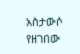አስታውሶ የዘገበው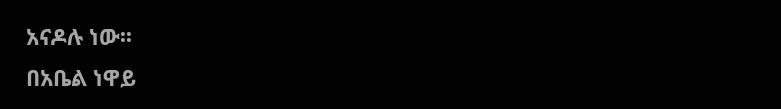አናዶሉ ነው፡፡
በአቤል ነዋይ